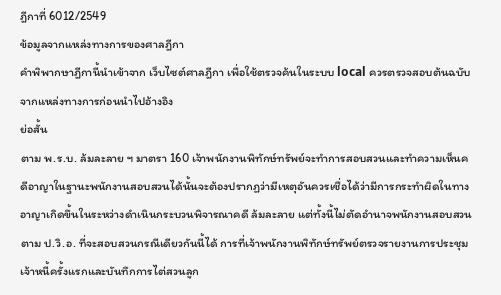ฎีกาที่ 6012/2549
ข้อมูลจากแหล่งทางการของศาลฎีกา
คำพิพากษาฎีกานี้นำเข้าจาก เว็บไซต์ศาลฎีกา เพื่อใช้ตรวจค้นในระบบ local ควรตรวจสอบต้นฉบับจากแหล่งทางการก่อนนำไปอ้างอิง
ย่อสั้น
ตาม พ.ร.บ. ล้มละลาย ฯ มาตรา 160 เจ้าพนักงานพิทักษ์ทรัพย์จะทำการสอบสวนและทำความเห็นคดีอาญาในฐานะพนักงานสอบสวนได้นั้นจะต้องปรากฏว่ามีเหตุอันควรเชื่อได้ว่ามีการกระทำผิดในทางอาญาเกิดขึ้นในระหว่างดำเนินกระบวนพิจารณาคดี ล้มละลาย แต่ทั้งนี้ไม่ตัดอำนาจพนักงานสอบสวนตาม ป.วิ.อ. ที่จะสอบสวนกรณีเดียวกันนี้ได้ การที่เจ้าพนักงานพิทักษ์ทรัพย์ตรวจรายงานการประชุมเจ้าหนี้ครั้งแรกและบันทึกการไต่สวนลูก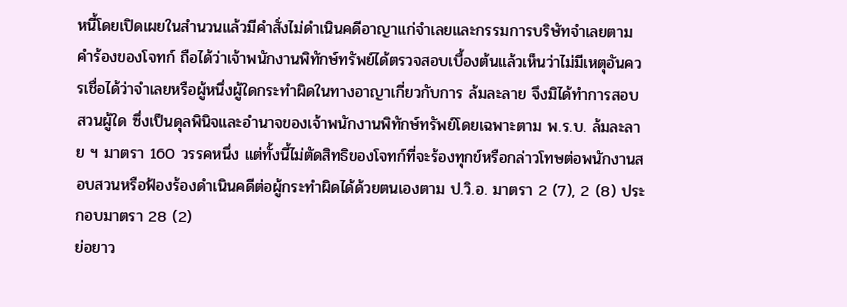หนี้โดยเปิดเผยในสำนวนแล้วมีคำสั่งไม่ดำเนินคดีอาญาแก่จำเลยและกรรมการบริษัทจำเลยตามคำร้องของโจทก์ ถือได้ว่าเจ้าพนักงานพิทักษ์ทรัพย์ได้ตรวจสอบเบื้องต้นแล้วเห็นว่าไม่มีเหตุอันควรเชื่อได้ว่าจำเลยหรือผู้หนึ่งผู้ใดกระทำผิดในทางอาญาเกี่ยวกับการ ล้มละลาย จึงมิได้ทำการสอบสวนผู้ใด ซึ่งเป็นดุลพินิจและอำนาจของเจ้าพนักงานพิทักษ์ทรัพย์โดยเฉพาะตาม พ.ร.บ. ล้มละลาย ฯ มาตรา 160 วรรคหนึ่ง แต่ทั้งนี้ไม่ตัดสิทธิของโจทก์ที่จะร้องทุกข์หรือกล่าวโทษต่อพนักงานสอบสวนหรือฟ้องร้องดำเนินคดีต่อผู้กระทำผิดได้ด้วยตนเองตาม ป.วิ.อ. มาตรา 2 (7), 2 (8) ประกอบมาตรา 28 (2)
ย่อยาว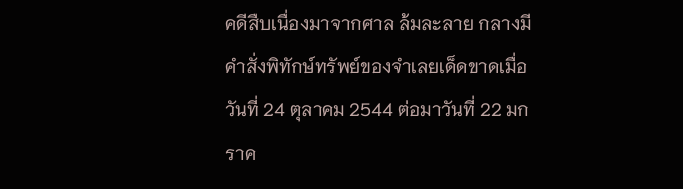คดีสืบเนื่องมาจากศาล ล้มละลาย กลางมีคำสั่งพิทักษ์ทรัพย์ของจำเลยเด็ดขาดเมื่อวันที่ 24 ตุลาคม 2544 ต่อมาวันที่ 22 มกราค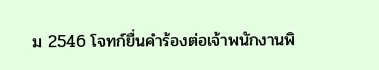ม 2546 โจทก์ยื่นคำร้องต่อเจ้าพนักงานพิ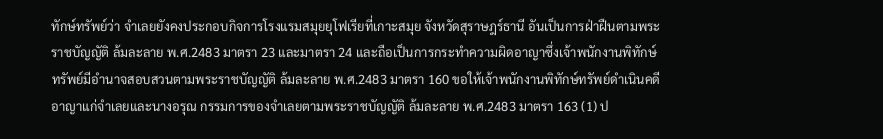ทักษ์ทรัพย์ว่า จำเลยยังคงประกอบกิจการโรงแรมสมุยยุโฟเรียที่เกาะสมุย จังหวัดสุราษฎร์ธานี อันเป็นการฝ่าฝืนตามพระราชบัญญัติ ล้มละลาย พ.ศ.2483 มาตรา 23 และมาตรา 24 และถือเป็นการกระทำความผิดอาญาซึ่งเจ้าพนักงานพิทักษ์ทรัพย์มีอำนาจสอบสวนตามพระราชบัญญัติ ล้มละลาย พ.ศ.2483 มาตรา 160 ขอให้เจ้าพนักงานพิทักษ์ทรัพย์ดำเนินคดีอาญาแก่จำเลยและนางอรุณ กรรมการของจำเลยตามพระราชบัญญัติ ล้มละลาย พ.ศ.2483 มาตรา 163 (1) ป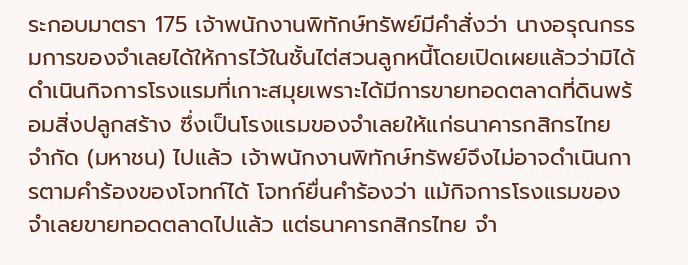ระกอบมาตรา 175 เจ้าพนักงานพิทักษ์ทรัพย์มีคำสั่งว่า นางอรุณกรรมการของจำเลยได้ให้การไว้ในชั้นไต่สวนลูกหนี้โดยเปิดเผยแล้วว่ามิได้ดำเนินกิจการโรงแรมที่เกาะสมุยเพราะได้มีการขายทอดตลาดที่ดินพร้อมสิ่งปลูกสร้าง ซึ่งเป็นโรงแรมของจำเลยให้แก่ธนาคารกสิกรไทย จำกัด (มหาชน) ไปแล้ว เจ้าพนักงานพิทักษ์ทรัพย์จึงไม่อาจดำเนินการตามคำร้องของโจทก์ได้ โจทก์ยื่นคำร้องว่า แม้กิจการโรงแรมของจำเลยขายทอดตลาดไปแล้ว แต่ธนาคารกสิกรไทย จำ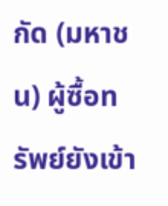กัด (มหาชน) ผู้ซื้อทรัพย์ยังเข้า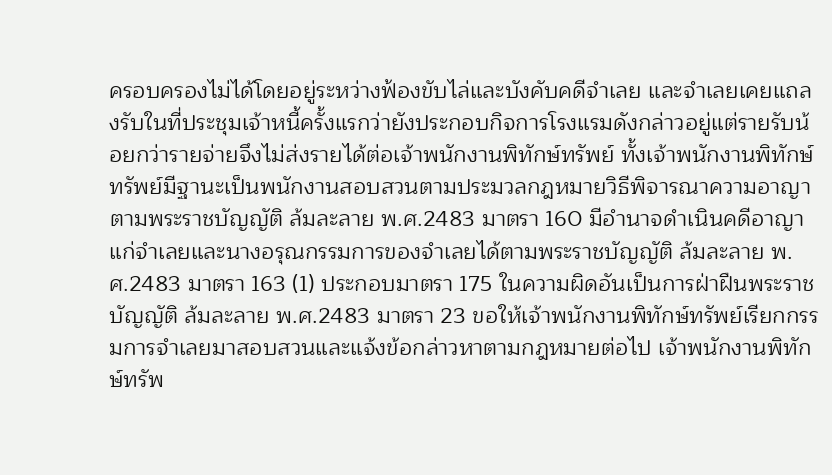ครอบครองไม่ได้โดยอยู่ระหว่างฟ้องขับไล่และบังคับคดีจำเลย และจำเลยเคยแถลงรับในที่ประชุมเจ้าหนี้ครั้งแรกว่ายังประกอบกิจการโรงแรมดังกล่าวอยู่แต่รายรับน้อยกว่ารายจ่ายจึงไม่ส่งรายได้ต่อเจ้าพนักงานพิทักษ์ทรัพย์ ทั้งเจ้าพนักงานพิทักษ์ทรัพย์มีฐานะเป็นพนักงานสอบสวนตามประมวลกฎหมายวิธีพิจารณาความอาญาตามพระราชบัญญัติ ล้มละลาย พ.ศ.2483 มาตรา 160 มีอำนาจดำเนินคดีอาญาแก่จำเลยและนางอรุณกรรมการของจำเลยได้ตามพระราชบัญญัติ ล้มละลาย พ.ศ.2483 มาตรา 163 (1) ประกอบมาตรา 175 ในความผิดอันเป็นการฝ่าฝืนพระราชบัญญัติ ล้มละลาย พ.ศ.2483 มาตรา 23 ขอให้เจ้าพนักงานพิทักษ์ทรัพย์เรียกกรรมการจำเลยมาสอบสวนและแจ้งข้อกล่าวหาตามกฎหมายต่อไป เจ้าพนักงานพิทักษ์ทรัพ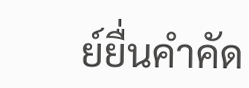ย์ยื่นคำคัด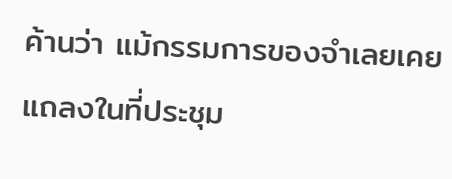ค้านว่า แม้กรรมการของจำเลยเคยแถลงในที่ประชุม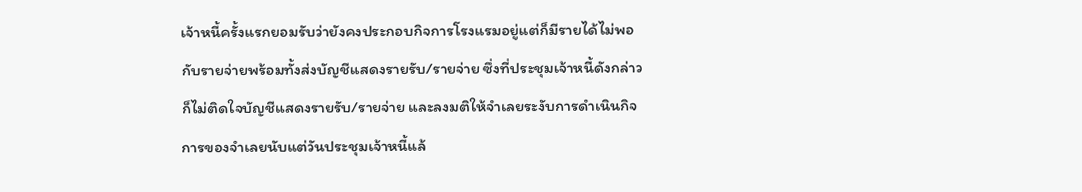เจ้าหนี้ครั้งแรกยอมรับว่ายังคงประกอบกิจการโรงแรมอยู่แต่ก็มีรายได้ไม่พอกับรายจ่ายพร้อมทั้งส่งบัญชีแสดงรายรับ/รายจ่าย ซึ่งที่ประชุมเจ้าหนี้ดังกล่าวก็ไม่ติดใจบัญชีแสดงรายรับ/รายจ่าย และลงมติให้จำเลยระงับการดำเนินกิจการของจำเลยนับแต่วันประชุมเจ้าหนี้แล้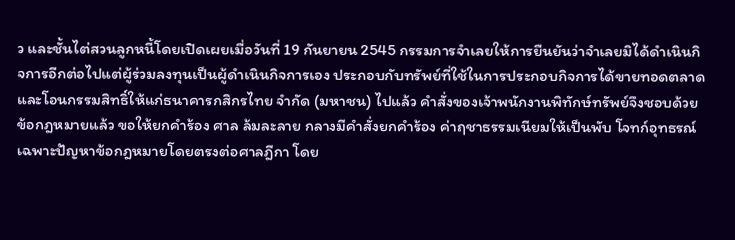ว และชั้นไต่สวนลูกหนี้โดยเปิดเผยเมื่อวันที่ 19 กันยายน 2545 กรรมการจำเลยให้การยืนยันว่าจำเลยมิได้ดำเนินกิจการอีกต่อไปแต่ผู้ร่วมลงทุนเป็นผู้ดำเนินกิจการเอง ประกอบกับทรัพย์ที่ใช้ในการประกอบกิจการได้ขายทอดตลาดและโอนกรรมสิทธิ์ให้แก่ธนาคารกสิกรไทย จำกัด (มหาชน) ไปแล้ว คำสั่งของเจ้าพนักงานพิทักษ์ทรัพย์จึงชอบด้วยข้อกฎหมายแล้ว ขอให้ยกคำร้อง ศาล ล้มละลาย กลางมีคำสั่งยกคำร้อง ค่าฤชาธรรมเนียมให้เป็นพับ โจทก์อุทธรณ์เฉพาะปัญหาข้อกฎหมายโดยตรงต่อศาลฎีกา โดย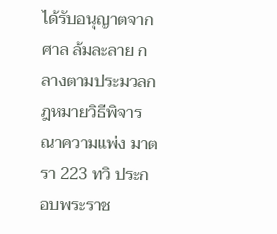ได้รับอนุญาตจากศาล ล้มละลาย กลางตามประมวลกฎหมายวิธีพิจารณาความแพ่ง มาตรา 223 ทวิ ประกอบพระราช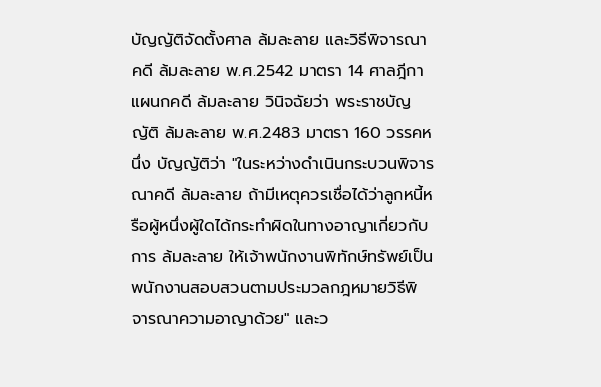บัญญัติจัดตั้งศาล ล้มละลาย และวิธีพิจารณาคดี ล้มละลาย พ.ศ.2542 มาตรา 14 ศาลฎีกาแผนกคดี ล้มละลาย วินิจฉัยว่า พระราชบัญญัติ ล้มละลาย พ.ศ.2483 มาตรา 160 วรรคหนึ่ง บัญญัติว่า "ในระหว่างดำเนินกระบวนพิจารณาคดี ล้มละลาย ถ้ามีเหตุควรเชื่อได้ว่าลูกหนี้หรือผู้หนึ่งผู้ใดได้กระทำผิดในทางอาญาเกี่ยวกับการ ล้มละลาย ให้เจ้าพนักงานพิทักษ์ทรัพย์เป็นพนักงานสอบสวนตามประมวลกฎหมายวิธีพิจารณาความอาญาด้วย" และว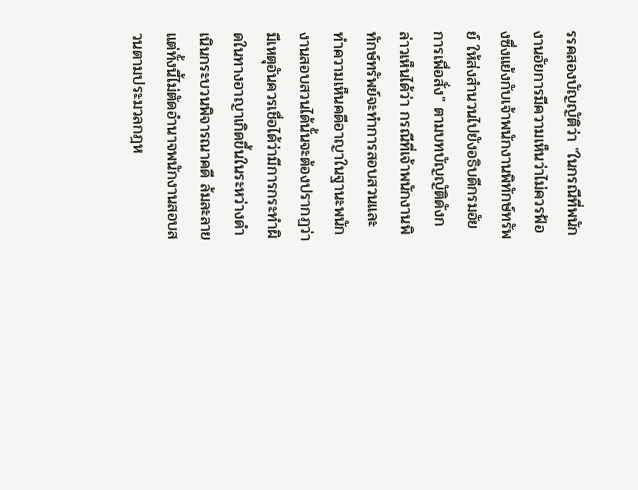รรคสองบัญญัติว่า "ในกรณีที่พนักงานอัยการมีความเห็นว่าไม่ควรฟ้องซึ่งแย้งกับเจ้าพนักงานพิทักษ์ทรัพย์ ให้ส่งสำนวนไปยังอธิบดีกรมอัยการเพื่อสั่ง" ตามบทบัญญัติดังกล่าวเห็นได้ว่า กรณีที่เจ้าพนักงานพิทักษ์ทรัพย์จะทำการสอบสวนและทำความเห็นคดีอาญาในฐานะพนักงานสอบสวนได้นั้นจะต้องปรากฏว่ามีเหตุอันควรเชื่อได้ว่ามีการกระทำผิดในทางอาญาเกิดขึ้นในระหว่างดำเนินกระบวนพิจารณาคดี ล้มละลาย แต่ทั้งนี้ไม่ตัดอำนาจพนักงานสอบสวนตามประมวลกฎห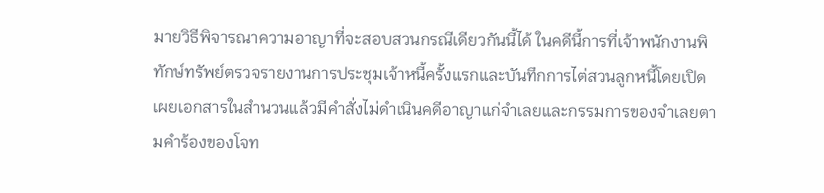มายวิธีพิจารณาความอาญาที่จะสอบสวนกรณีเดียวกันนี้ได้ ในคดีนี้การที่เจ้าพนักงานพิทักษ์ทรัพย์ตรวจรายงานการประชุมเจ้าหนี้ครั้งแรกและบันทึกการไต่สวนลูกหนี้โดยเปิดเผยเอกสารในสำนวนแล้วมีคำสั่งไม่ดำเนินคดีอาญาแก่จำเลยและกรรมการของจำเลยตามคำร้องของโจท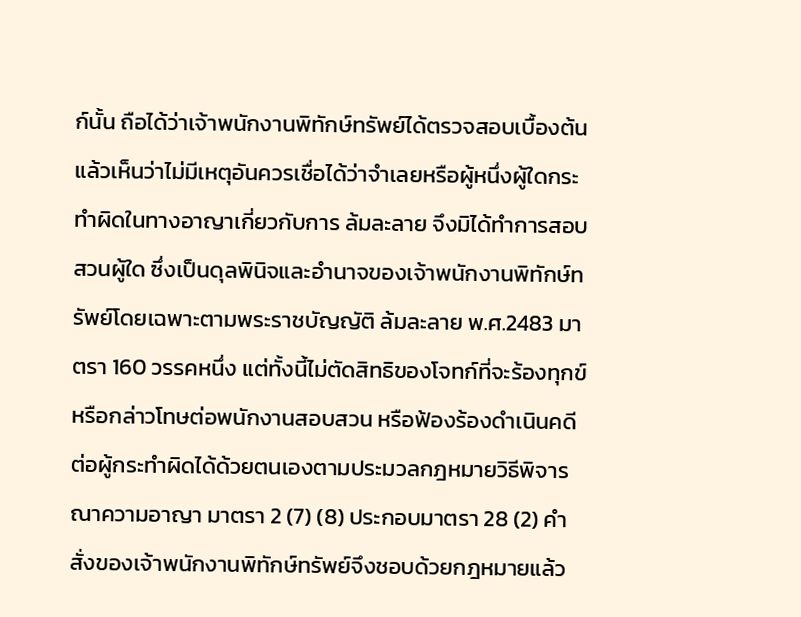ก์นั้น ถือได้ว่าเจ้าพนักงานพิทักษ์ทรัพย์ได้ตรวจสอบเบื้องต้นแล้วเห็นว่าไม่มีเหตุอันควรเชื่อได้ว่าจำเลยหรือผู้หนึ่งผู้ใดกระทำผิดในทางอาญาเกี่ยวกับการ ล้มละลาย จึงมิได้ทำการสอบสวนผู้ใด ซึ่งเป็นดุลพินิจและอำนาจของเจ้าพนักงานพิทักษ์ทรัพย์โดยเฉพาะตามพระราชบัญญัติ ล้มละลาย พ.ศ.2483 มาตรา 160 วรรคหนึ่ง แต่ทั้งนี้ไม่ตัดสิทธิของโจทก์ที่จะร้องทุกข์หรือกล่าวโทษต่อพนักงานสอบสวน หรือฟ้องร้องดำเนินคดีต่อผู้กระทำผิดได้ด้วยตนเองตามประมวลกฎหมายวิธีพิจารณาความอาญา มาตรา 2 (7) (8) ประกอบมาตรา 28 (2) คำสั่งของเจ้าพนักงานพิทักษ์ทรัพย์จึงชอบด้วยกฎหมายแล้ว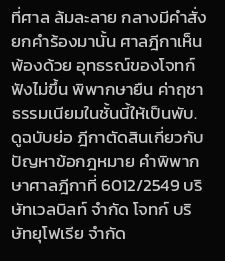ที่ศาล ล้มละลาย กลางมีคำสั่งยกคำร้องมานั้น ศาลฎีกาเห็นพ้องด้วย อุทธรณ์ของโจทก์ฟังไม่ขึ้น พิพากษายืน ค่าฤชาธรรมเนียมในชั้นนี้ให้เป็นพับ. ดูฉบับย่อ ฎีกาตัดสินเกี่ยวกับปัญหาข้อกฎหมาย คำพิพากษาศาลฎีกาที่ 6012/2549 บริษัทเวลบิลท์ จำกัด โจทก์ บริษัทยุโฟเรีย จำกัด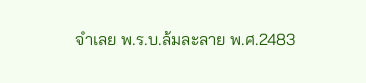จำเลย พ.ร.บ.ล้มละลาย พ.ศ.2483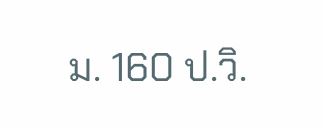ม. 160 ป.วิ.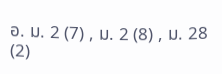อ. ม. 2 (7) , ม. 2 (8) , ม. 28 (2)